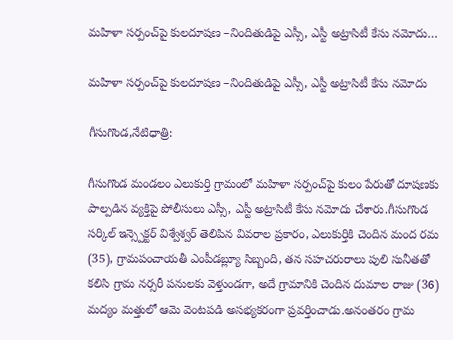మహిళా సర్పంచ్‌పై కులదూషణ –నిందితుడిపై ఎస్సీ, ఎస్టీ అట్రాసిటీ కేసు నమోదు…

మహిళా సర్పంచ్‌పై కులదూషణ –నిందితుడిపై ఎస్సీ, ఎస్టీ అట్రాసిటీ కేసు నమోదు

గీసుగొండ,నేటిధాత్రి:

గీసుగొండ మండలం ఎలుకుర్తి గ్రామంలో మహిళా సర్పంచ్‌పై కులం పేరుతో దూషణకు పాల్పడిన వ్యక్తిపై పోలీసులు ఎస్సీ, ఎస్టీ అట్రాసిటీ కేసు నమోదు చేశారు.గీసుగొండ సర్కిల్ ఇన్స్పెక్టర్ విశ్వేశ్వర్ తెలిపిన వివరాల ప్రకారం, ఎలుకుర్తికి చెందిన మంద రమ (35), గ్రామపంచాయతీ ఎంపీడబ్ల్యూ సిబ్బంది, తన సహచరురాలు పులి సునీతతో కలిసి గ్రామ నర్సరీ పనులకు వెళ్తుండగా, అదే గ్రామానికి చెందిన దుమాల రాజు (36) మద్యం మత్తులో ఆమె వెంటపడి అసభ్యకరంగా ప్రవర్తించాడు.అనంతరం గ్రామ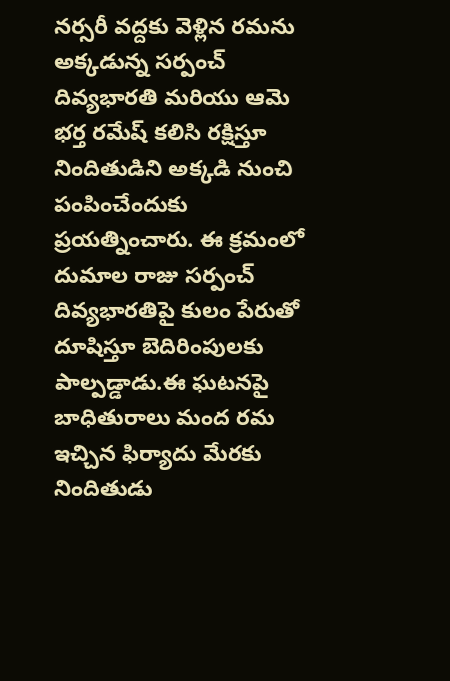నర్సరీ వద్దకు వెళ్లిన రమను అక్కడున్న సర్పంచ్ దివ్యభారతి మరియు ఆమె భర్త రమేష్ కలిసి రక్షిస్తూ నిందితుడిని అక్కడి నుంచి పంపించేందుకు ప్రయత్నించారు. ఈ క్రమంలో దుమాల రాజు సర్పంచ్ దివ్యభారతిపై కులం పేరుతో దూషిస్తూ బెదిరింపులకు పాల్పడ్డాడు.ఈ ఘటనపై బాధితురాలు మంద రమ ఇచ్చిన ఫిర్యాదు మేరకు నిందితుడు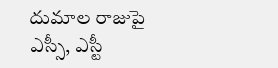దుమాల రాజుపై ఎస్సీ, ఎస్టీ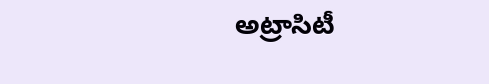అట్రాసిటీ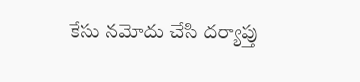కేసు నమోదు చేసి దర్యాప్తు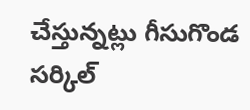చేస్తున్నట్లు గీసుగొండ సర్కిల్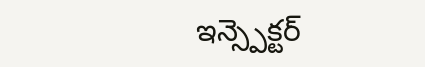ఇన్స్పెక్టర్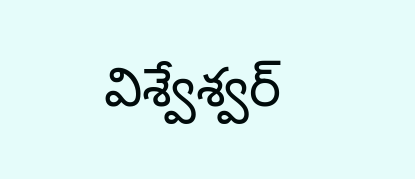విశ్వేశ్వర్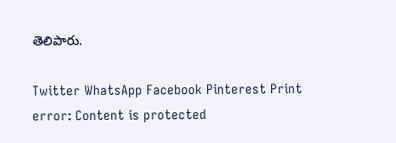తెలిపారు.

Twitter WhatsApp Facebook Pinterest Print
error: Content is protected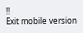!!
Exit mobile version